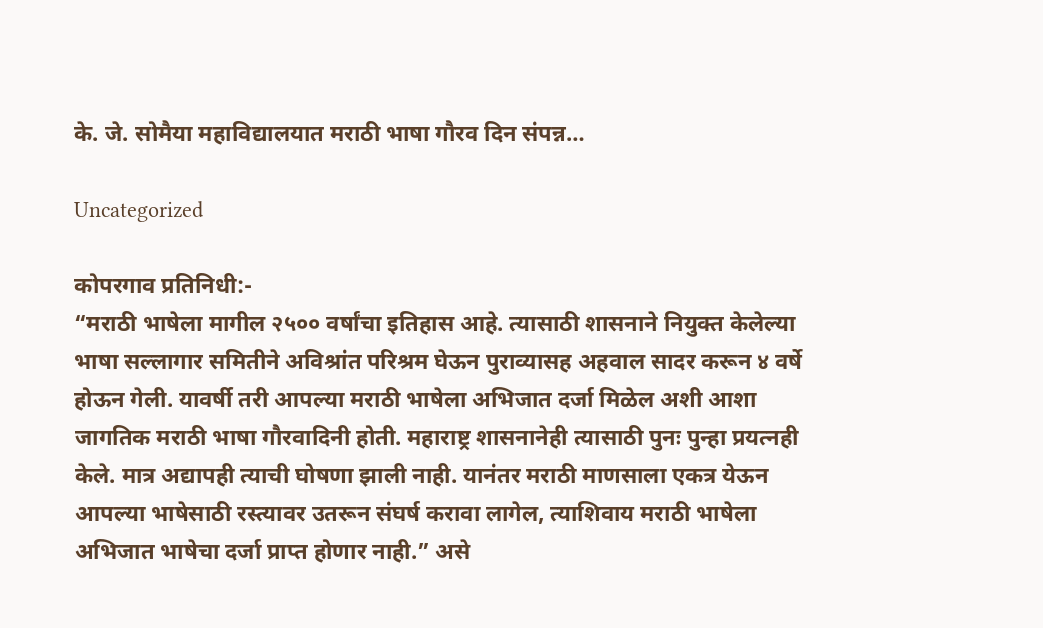के. जे. सोमैया महाविद्यालयात मराठी भाषा गौरव दिन संपन्न…

Uncategorized

कोपरगाव प्रतिनिधी:-
“मराठी भाषेला मागील २५०० वर्षांचा इतिहास आहे. त्यासाठी शासनाने नियुक्त केलेल्या भाषा सल्लागार समितीने अविश्रांत परिश्रम घेऊन पुराव्यासह अहवाल सादर करून ४ वर्षे होऊन गेली. यावर्षी तरी आपल्या मराठी भाषेला अभिजात दर्जा मिळेल अशी आशा जागतिक मराठी भाषा गौरवादिनी होती. महाराष्ट्र शासनानेही त्यासाठी पुनः पुन्हा प्रयत्नही केले. मात्र अद्यापही त्याची घोषणा झाली नाही. यानंतर मराठी माणसाला एकत्र येऊन आपल्या भाषेसाठी रस्त्यावर उतरून संघर्ष करावा लागेल, त्याशिवाय मराठी भाषेला अभिजात भाषेचा दर्जा प्राप्त होणार नाही.” असे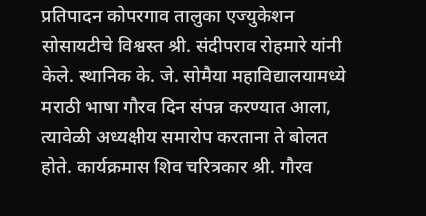प्रतिपादन कोपरगाव तालुका एज्युकेशन सोसायटीचे विश्वस्त श्री. संदीपराव रोहमारे यांनी केले. स्थानिक के. जे. सोमैया महाविद्यालयामध्ये मराठी भाषा गौरव दिन संपन्न करण्यात आला, त्यावेळी अध्यक्षीय समारोप करताना ते बोलत होते. कार्यक्रमास शिव चरित्रकार श्री. गौरव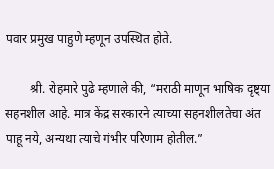पवार प्रमुख पाहुणे म्हणून उपस्थित होते.

        श्री. रोहमारे पुढे म्हणाले की, “मराठी माणून भाषिक दृष्ट्या सहनशील आहे. मात्र केंद्र सरकारने त्याच्या सहनशीलतेचा अंत पाहू नये, अन्यथा त्याचे गंभीर परिणाम होतील.”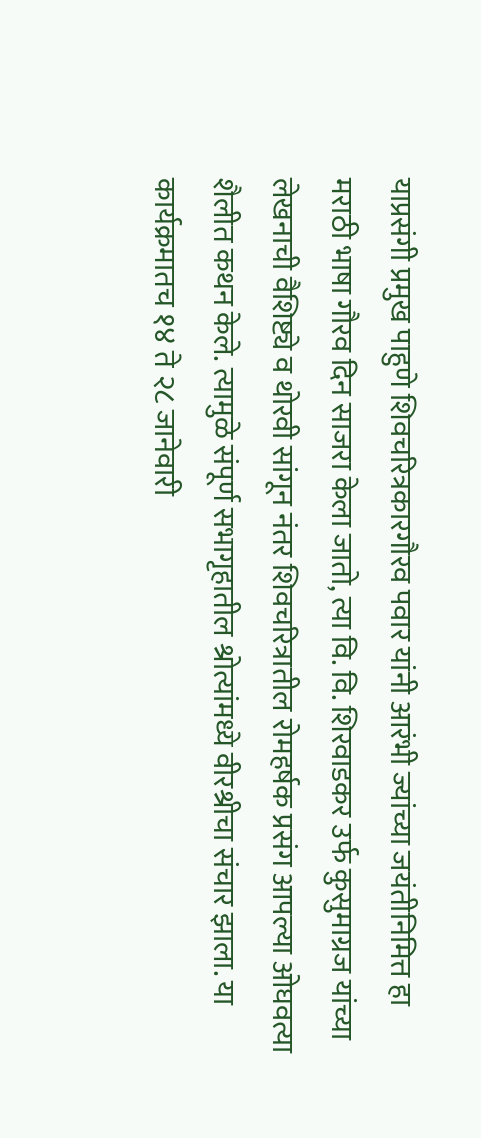याप्रसंगी प्रमुख पाहुणे शिवचरित्रकारगौरव पवार यांनी आरंभी ज्यांच्या जयंतीनिमित्त हा मराठी भाषा गौरव दिन साजरा केला जातो, त्या वि. वि. शिरवाडकर उर्फ कुसुमाग्रज यांच्या लेखनाची वैशिष्ट्ये व थोरवी सांगून नंतर शिवचरित्रातील रोमहर्षक प्रसंग आपल्या ओघवत्या शैलीत कथन केले. त्यामुळे संपूर्ण सभागृहातील श्रोत्यांमध्ये वीरश्रीचा संचार झाला. या कार्यक्रमातच १४ ते २८ जानेवारी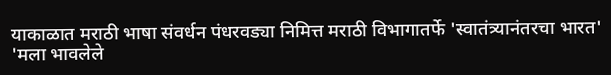याकाळात मराठी भाषा संवर्धन पंधरवड्या निमित्त मराठी विभागातर्फे 'स्वातंत्र्यानंतरचा भारत' 'मला भावलेले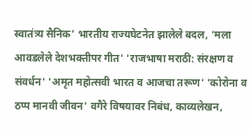स्वातंत्र्य सैनिक' भारतीय राज्यघेटनेत झालेले बदल, 'मला आवडलेले देशभक्तीपर गीत' 'राजभाषा मराठी: संरक्षण व संवर्धन' 'अमृत महोत्सवी भारत व आजचा तरूण' 'कोरोना व ठप्प मानवी जीवन' वगैरे विषयावर निबंध, काव्यलेखन,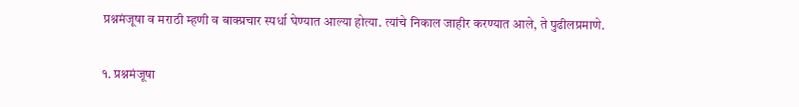प्रश्नमंजूषा व मराठी म्हणी व बाक्प्रचार स्पर्धा घेण्यात आल्या होत्या. त्यांचे निकाल जाहीर करण्यात आले, ते पुढीलप्रमाणे.

१. प्रश्नमंजूषा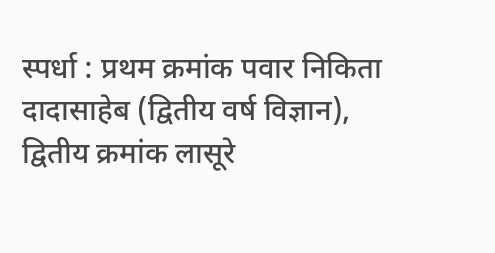स्पर्धा : प्रथम क्रमांक पवार निकिता दादासाहेब (द्वितीय वर्ष विज्ञान), द्वितीय क्रमांक लासूरे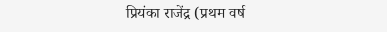प्रियंका राजेंद्र (प्रथम वर्ष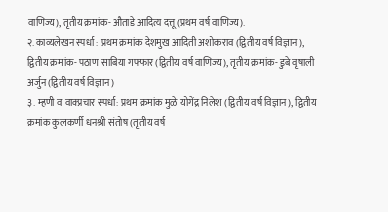वाणिज्य), तृतीय क्रमांक- औताडे आदित्य दत्तू (प्रथम वर्ष वाणिज्य).
२. काव्यलेखन स्पर्धा : प्रथम क्रमांक देशमुख आदिती अशोकराव (द्वितीय वर्ष विज्ञान), द्वितीय क्रमांक- पठाण साबिया गफ्फार (द्वितीय वर्ष वाणिज्य), तृतीय क्रमांक- डुबे वृषाली अर्जुन (द्वितीय वर्ष विज्ञान)
३. म्हणी व वाक्प्रचार स्पर्धा: प्रथम क्रमांक मुळे योगेंद्र निलेश (द्वितीय वर्ष विज्ञान), द्वितीय क्रमांक कुलकर्णी धनश्री संतोष (तृतीय वर्ष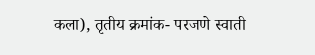कला), तृतीय क्रमांक- परजणे स्वाती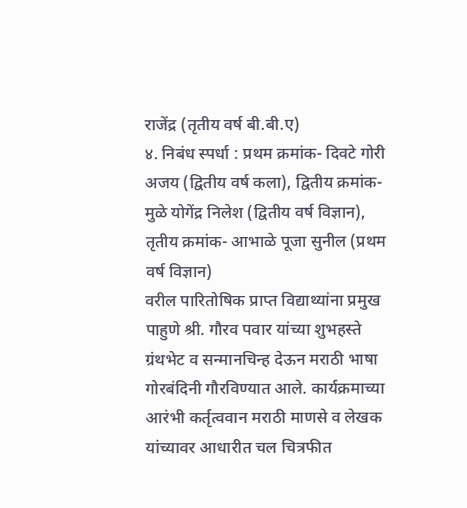राजेंद्र (तृतीय वर्ष बी.बी.ए)
४. निबंध स्पर्धा : प्रथम क्रमांक- दिवटे गोरी अजय (द्वितीय वर्ष कला), द्वितीय क्रमांक- मुळे योगेंद्र निलेश (द्वितीय वर्ष विज्ञान), तृतीय क्रमांक- आभाळे पूजा सुनील (प्रथम वर्ष विज्ञान)
वरील पारितोषिक प्राप्त विद्याथ्यांना प्रमुख पाहुणे श्री. गौरव पवार यांच्या शुभहस्ते ग्रंथभेट व सन्मानचिन्ह देऊन मराठी भाषा गोरबंदिनी गौरविण्यात आले. कार्यक्रमाच्या आरंभी कर्तृत्ववान मराठी माणसे व लेखक यांच्यावर आधारीत चल चित्रफीत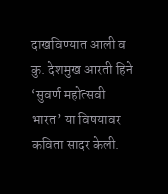दाखविण्यात आली व कु. देशमुख आरती हिने ‘सुवर्ण महोत्सवी भारत’ या विषयावर कविता सादर केली.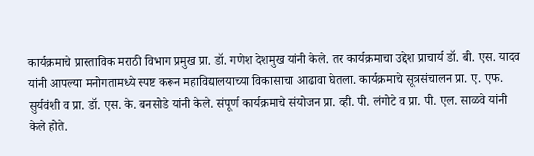कार्यक्रमाचे प्रास्ताविक मराठी विभाग प्रमुख प्रा. डॉ. गणेश देशमुख यांनी केले. तर कार्यक्रमाचा उद्देश प्राचार्य डॉ. बी. एस. यादव यांनी आपल्या मनोगतामध्ये स्पष्ट करून महाविद्यालयाच्या विकासाचा आढावा घेतला. कार्यक्रमाचे सूत्रसंचालन प्रा. ए. एफ. सुर्यवंशी व प्रा. डॉ. एस. के. बनसोडे यांनी केले. संपूर्ण कार्यक्रमाचे संयोजन प्रा. व्ही. पी. लंगोटे व प्रा. पी. एल. साळवे यांनी केले होते.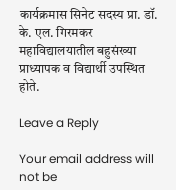कार्यक्रमास सिनेट सदस्य प्रा. डॉ. के. एल. गिरमकर महाविद्यालयातील बहुसंख्या प्राध्यापक व विद्यार्थी उपस्थित होते.

Leave a Reply

Your email address will not be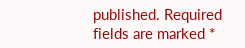published. Required fields are marked *